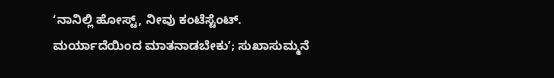ʻನಾನಿಲ್ಲಿ ಹೋಸ್ಟ್, ನೀವು ಕಂಟೆಸ್ಟೆಂಟ್. ಮರ್ಯಾದೆಯಿಂದ ಮಾತನಾಡಬೇಕುʼ; ಸುಖಾಸುಮ್ಮನೆ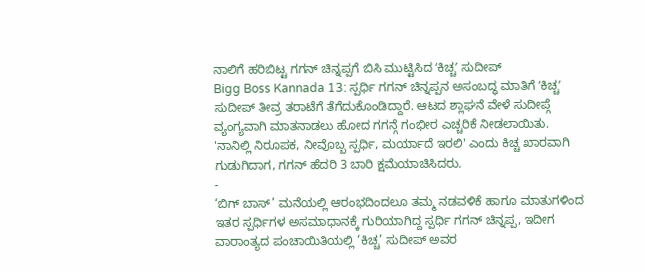ನಾಲಿಗೆ ಹರಿಬಿಟ್ಟ ಗಗನ್ ಚಿನ್ನಪ್ಪಗೆ ಬಿಸಿ ಮುಟ್ಟಿಸಿದ ʻಕಿಚ್ಚʼ ಸುದೀಪ್
Bigg Boss Kannada 13: ಸ್ಪರ್ಧಿ ಗಗನ್ ಚಿನ್ನಪ್ಪನ ಅಸಂಬದ್ಧ ಮಾತಿಗೆ ʻಕಿಚ್ಚʼ ಸುದೀಪ್ ತೀವ್ರ ತರಾಟೆಗೆ ತೆಗೆದುಕೊಂಡಿದ್ದಾರೆ. ಆಟದ ಶ್ಲಾಘನೆ ವೇಳೆ ಸುದೀಪ್ಗೆ ವ್ಯಂಗ್ಯವಾಗಿ ಮಾತನಾಡಲು ಹೋದ ಗಗನ್ಗೆ ಗಂಭೀರ ಎಚ್ಚರಿಕೆ ನೀಡಲಾಯಿತು. 'ನಾನಿಲ್ಲಿ ನಿರೂಪಕ, ನೀವೊಬ್ಬ ಸ್ಪರ್ಧಿ, ಮರ್ಯಾದೆ ಇರಲಿ' ಎಂದು ಕಿಚ್ಚ ಖಾರವಾಗಿ ಗುಡುಗಿದಾಗ, ಗಗನ್ ಹೆದರಿ 3 ಬಾರಿ ಕ್ಷಮೆಯಾಚಿಸಿದರು.
-
‘ಬಿಗ್ ಬಾಸ್’ ಮನೆಯಲ್ಲಿ ಆರಂಭದಿಂದಲೂ ತಮ್ಮ ನಡವಳಿಕೆ ಹಾಗೂ ಮಾತುಗಳಿಂದ ಇತರ ಸ್ಪರ್ಧಿಗಳ ಅಸಮಾಧಾನಕ್ಕೆ ಗುರಿಯಾಗಿದ್ದ ಸ್ಪರ್ಧಿ ಗಗನ್ ಚಿನ್ನಪ್ಪ, ಇದೀಗ ವಾರಾಂತ್ಯದ ಪಂಚಾಯಿತಿಯಲ್ಲಿ ‘ಕಿಚ್ಚ’ ಸುದೀಪ್ ಅವರ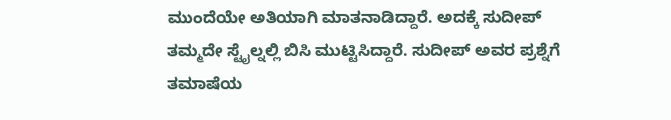ಮುಂದೆಯೇ ಅತಿಯಾಗಿ ಮಾತನಾಡಿದ್ದಾರೆ. ಅದಕ್ಕೆ ಸುದೀಪ್ ತಮ್ಮದೇ ಸ್ಟೈಲ್ನಲ್ಲಿ ಬಿಸಿ ಮುಟ್ಟಿಸಿದ್ದಾರೆ. ಸುದೀಪ್ ಅವರ ಪ್ರಶ್ನೆಗೆ ತಮಾಷೆಯ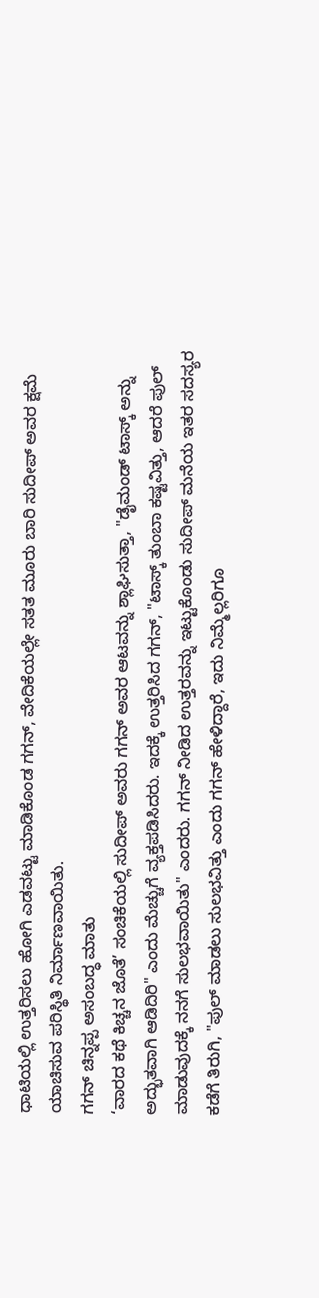ಧಾಟಿಯಲ್ಲಿ ಉತ್ತರಿಸಲು ಹೋಗಿ ಎಡವಟ್ಟು ಮಾಡಿಕೊಂಡ ಗಗನ್, ವೇದಿಕೆಯಲ್ಲೇ ಸತತ ಮೂರು ಬಾರಿ ಸುದೀಪ್ ಅವರ ಕ್ಷಮೆ ಯಾಚಿಸುವ ಪರಿಸ್ಥಿತಿ ನಿರ್ಮಾಣವಾಯಿತು.
ಗಗನ್ ಚಿನ್ನಪ್ಪ ಅಸಂಬದ್ಧ ಮಾತು
‘ವಾರದ ಕಥೆ ಕಿಚ್ಚನ ಜೊತೆ’ ಸಂಚಿಕೆಯಲ್ಲಿ ಸುದೀಪ್ ಅವರು ಗಗನ್ ಅವರ ಆಟವನ್ನು ಶ್ಲಾಘಿಸುತ್ತಾ, "ಡೈಮಂಡ್ ಟಾಸ್ಕ್ ಅನ್ನು ಅದ್ಭುತವಾಗಿ ಆಡಿದಿರಿ" ಎಂದು ಮೆಚ್ಚುಗೆ ವ್ಯಕ್ತಪಡಿಸಿದರು. ಇದಕ್ಕೆ ಉತ್ತರಿಸಿದ ಗಗನ್, "ಟಾಸ್ಕ್ ತುಂಬಾ ಕಷ್ಟವಿತ್ತು, ಆದರೆ ಪುಲ್ ಮಾಡುವುದಕ್ಕೆ ನನಗೆ ಸುಲಭವಾಯಿತು" ಎಂದರು. ಗಗನ್ ನೀಡಿದ ಉತ್ತರವನ್ನು ಇಟ್ಟುಕೊಂಡು ಸುದೀಪ್ ಮನೆಯ ಇತರ ಸದಸ್ಯರ ಕಡೆಗೆ ತಿರುಗಿ, "ಪುಲ್ ಮಾಡಲು ಸುಲಭವಿತ್ತು ಎಂದು ಗಗನ್ ಹೇಳಿದ್ದಾರೆ, ಇದು ನಿಮ್ಮೆಲ್ಲರಿಗೂ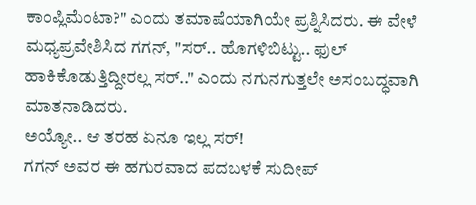ಕಾಂಪ್ಲಿಮೆಂಟಾ?" ಎಂದು ತಮಾಷೆಯಾಗಿಯೇ ಪ್ರಶ್ನಿಸಿದರು. ಈ ವೇಳೆ ಮಧ್ಯಪ್ರವೇಶಿಸಿದ ಗಗನ್, "ಸರ್.. ಹೊಗಳಿಬಿಟ್ಟು.. ಫುಲ್ ಹಾಕಿಕೊಡುತ್ತಿದ್ದೀರಲ್ಲ ಸರ್.." ಎಂದು ನಗುನಗುತ್ತಲೇ ಅಸಂಬದ್ಧವಾಗಿ ಮಾತನಾಡಿದರು.
ಅಯ್ಯೋ.. ಆ ತರಹ ಏನೂ ಇಲ್ಲ ಸರ್!
ಗಗನ್ ಅವರ ಈ ಹಗುರವಾದ ಪದಬಳಕೆ ಸುದೀಪ್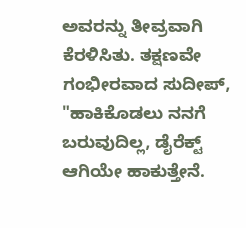ಅವರನ್ನು ತೀವ್ರವಾಗಿ ಕೆರಳಿಸಿತು. ತಕ್ಷಣವೇ ಗಂಭೀರವಾದ ಸುದೀಪ್, "ಹಾಕಿಕೊಡಲು ನನಗೆ ಬರುವುದಿಲ್ಲ, ಡೈರೆಕ್ಟ್ ಆಗಿಯೇ ಹಾಕುತ್ತೇನೆ.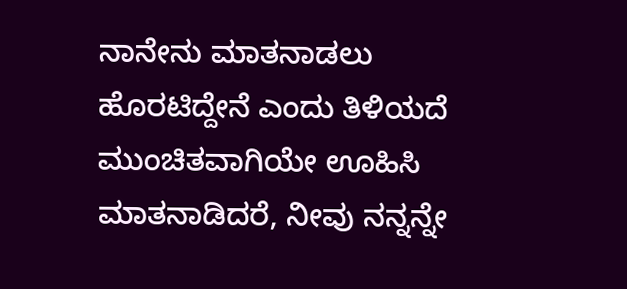ನಾನೇನು ಮಾತನಾಡಲು ಹೊರಟಿದ್ದೇನೆ ಎಂದು ತಿಳಿಯದೆ ಮುಂಚಿತವಾಗಿಯೇ ಊಹಿಸಿ ಮಾತನಾಡಿದರೆ, ನೀವು ನನ್ನನ್ನೇ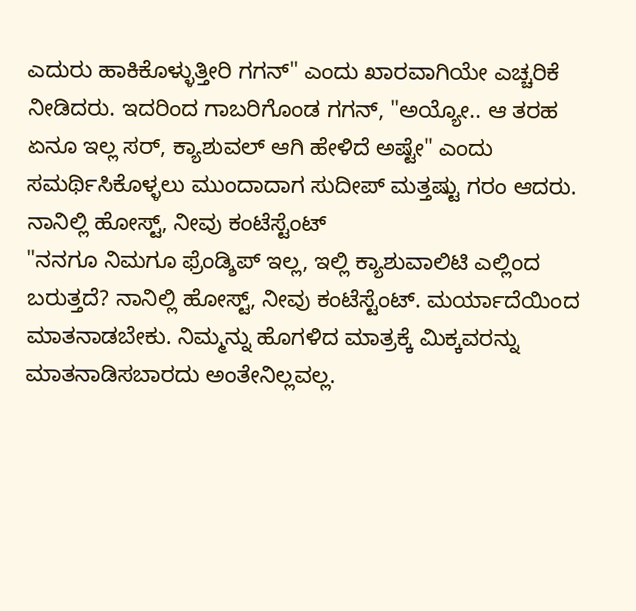ಎದುರು ಹಾಕಿಕೊಳ್ಳುತ್ತೀರಿ ಗಗನ್" ಎಂದು ಖಾರವಾಗಿಯೇ ಎಚ್ಚರಿಕೆ ನೀಡಿದರು. ಇದರಿಂದ ಗಾಬರಿಗೊಂಡ ಗಗನ್, "ಅಯ್ಯೋ.. ಆ ತರಹ ಏನೂ ಇಲ್ಲ ಸರ್, ಕ್ಯಾಶುವಲ್ ಆಗಿ ಹೇಳಿದೆ ಅಷ್ಟೇ" ಎಂದು ಸಮರ್ಥಿಸಿಕೊಳ್ಳಲು ಮುಂದಾದಾಗ ಸುದೀಪ್ ಮತ್ತಷ್ಟು ಗರಂ ಆದರು.
ನಾನಿಲ್ಲಿ ಹೋಸ್ಟ್, ನೀವು ಕಂಟೆಸ್ಟೆಂಟ್
"ನನಗೂ ನಿಮಗೂ ಫ್ರೆಂಡ್ಶಿಪ್ ಇಲ್ಲ, ಇಲ್ಲಿ ಕ್ಯಾಶುವಾಲಿಟಿ ಎಲ್ಲಿಂದ ಬರುತ್ತದೆ? ನಾನಿಲ್ಲಿ ಹೋಸ್ಟ್, ನೀವು ಕಂಟೆಸ್ಟೆಂಟ್. ಮರ್ಯಾದೆಯಿಂದ ಮಾತನಾಡಬೇಕು. ನಿಮ್ಮನ್ನು ಹೊಗಳಿದ ಮಾತ್ರಕ್ಕೆ ಮಿಕ್ಕವರನ್ನು ಮಾತನಾಡಿಸಬಾರದು ಅಂತೇನಿಲ್ಲವಲ್ಲ.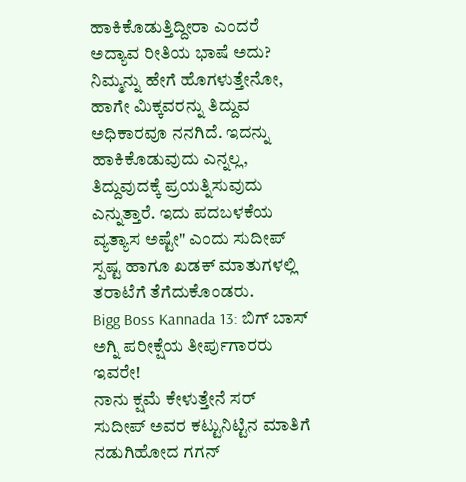ಹಾಕಿಕೊಡುತ್ತಿದ್ದೀರಾ ಎಂದರೆ ಅದ್ಯಾವ ರೀತಿಯ ಭಾಷೆ ಅದು? ನಿಮ್ಮನ್ನು ಹೇಗೆ ಹೊಗಳುತ್ತೇನೋ, ಹಾಗೇ ಮಿಕ್ಕವರನ್ನು ತಿದ್ದುವ ಅಧಿಕಾರವೂ ನನಗಿದೆ. ಇದನ್ನು ಹಾಕಿಕೊಡುವುದು ಎನ್ನಲ್ಲ, ತಿದ್ದುವುದಕ್ಕೆ ಪ್ರಯತ್ನಿಸುವುದು ಎನ್ನುತ್ತಾರೆ. ಇದು ಪದಬಳಕೆಯ ವ್ಯತ್ಯಾಸ ಅಷ್ಟೇ" ಎಂದು ಸುದೀಪ್ ಸ್ಪಷ್ಟ ಹಾಗೂ ಖಡಕ್ ಮಾತುಗಳಲ್ಲಿ ತರಾಟೆಗೆ ತೆಗೆದುಕೊಂಡರು.
Bigg Boss Kannada 13: ಬಿಗ್ ಬಾಸ್ ಅಗ್ನಿ ಪರೀಕ್ಷೆಯ ತೀರ್ಪುಗಾರರು ಇವರೇ!
ನಾನು ಕ್ಷಮೆ ಕೇಳುತ್ತೇನೆ ಸರ್
ಸುದೀಪ್ ಅವರ ಕಟ್ಟುನಿಟ್ಟಿನ ಮಾತಿಗೆ ನಡುಗಿಹೋದ ಗಗನ್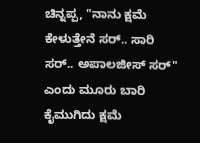ಚಿನ್ನಪ್ಪ, "ನಾನು ಕ್ಷಮೆ ಕೇಳುತ್ತೇನೆ ಸರ್.. ಸಾರಿ ಸರ್.. ಅಪಾಲಜೀಸ್ ಸರ್" ಎಂದು ಮೂರು ಬಾರಿ ಕೈಮುಗಿದು ಕ್ಷಮೆ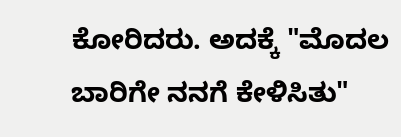ಕೋರಿದರು. ಅದಕ್ಕೆ "ಮೊದಲ ಬಾರಿಗೇ ನನಗೆ ಕೇಳಿಸಿತು"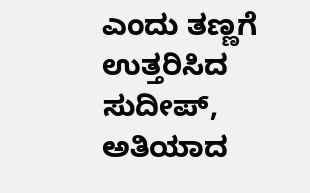ಎಂದು ತಣ್ಣಗೆ ಉತ್ತರಿಸಿದ ಸುದೀಪ್, ಅತಿಯಾದ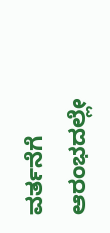ವರ್ತನೆಗೆ ಆರಂಭದಲ್ಲೇ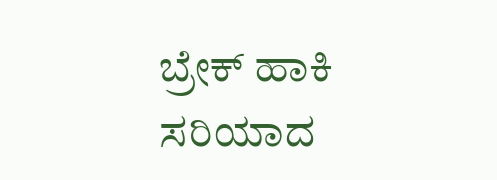ಬ್ರೇಕ್ ಹಾಕಿ ಸರಿಯಾದ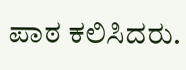ಪಾಠ ಕಲಿಸಿದರು.